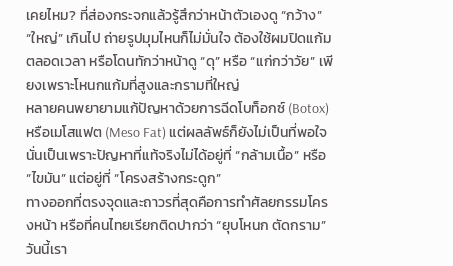เคยไหม? ที่ส่องกระจกแล้วรู้สึกว่าหน้าตัวเองดู “กว้าง” “ใหญ่” เกินไป ถ่ายรูปมุมไหนก็ไม่มั่นใจ ต้องใช้ผมปิดแก้มตลอดเวลา หรือโดนทักว่าหน้าดู “ดุ” หรือ “แก่กว่าวัย” เพียงเพราะโหนกแก้มที่สูงและกรามที่ใหญ่
หลายคนพยายามแก้ปัญหาด้วยการฉีดโบท็อกซ์ (Botox) หรือเมโสแฟต (Meso Fat) แต่ผลลัพธ์ก็ยังไม่เป็นที่พอใจ นั่นเป็นเพราะปัญหาที่แท้จริงไม่ได้อยู่ที่ “กล้ามเนื้อ” หรือ “ไขมัน” แต่อยู่ที่ “โครงสร้างกระดูก”
ทางออกที่ตรงจุดและถาวรที่สุดคือการทำศัลยกรรมโครงหน้า หรือที่คนไทยเรียกติดปากว่า “ยุบโหนก ตัดกราม” วันนี้เรา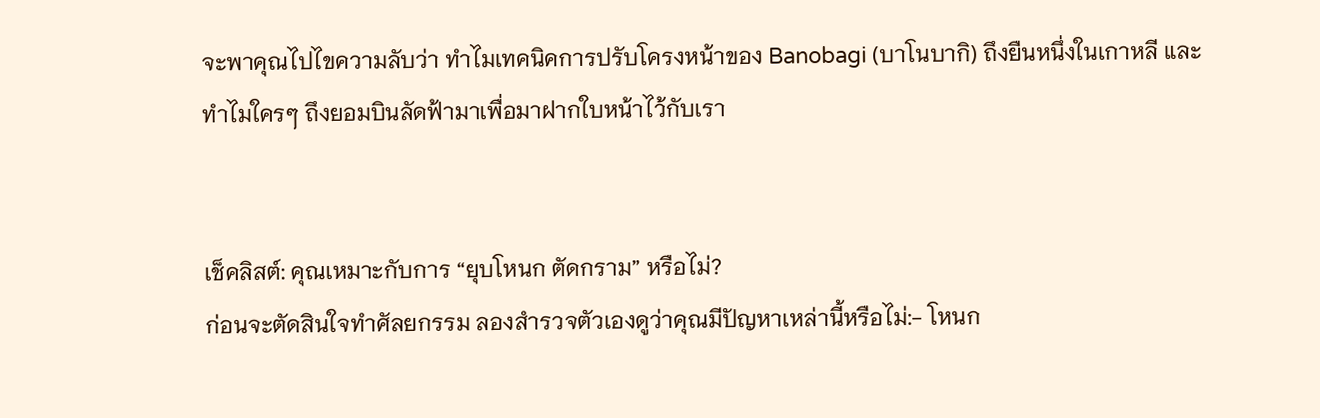จะพาคุณไปไขความลับว่า ทำไมเทคนิคการปรับโครงหน้าของ Banobagi (บาโนบากิ) ถึงยืนหนึ่งในเกาหลี และทำไมใครๆ ถึงยอมบินลัดฟ้ามาเพื่อมาฝากใบหน้าไว้กับเรา


เช็คลิสต์: คุณเหมาะกับการ “ยุบโหนก ตัดกราม” หรือไม่?
ก่อนจะตัดสินใจทำศัลยกรรม ลองสำรวจตัวเองดูว่าคุณมีปัญหาเหล่านี้หรือไม่:- โหนก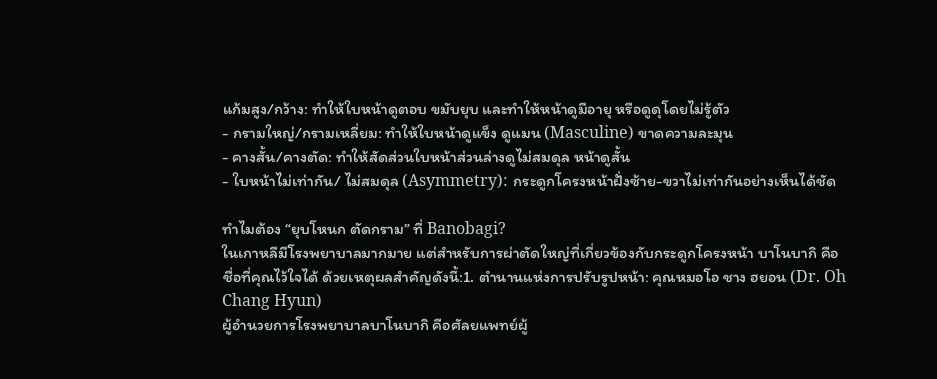แก้มสูง/กว้าง: ทำให้ใบหน้าดูตอบ ขมับยุบ และทำให้หน้าดูมีอายุ หรือดูดุโดยไม่รู้ตัว
- กรามใหญ่/กรามเหลี่ยม: ทำให้ใบหน้าดูแข็ง ดูแมน (Masculine) ขาดความละมุน
- คางสั้น/คางตัด: ทำให้สัดส่วนใบหน้าส่วนล่างดูไม่สมดุล หน้าดูสั้น
- ใบหน้าไม่เท่ากัน/ ไม่สมดุล (Asymmetry): กระดูกโครงหน้าฝั่งซ้าย-ขวาไม่เท่ากันอย่างเห็นได้ชัด

ทำไมต้อง “ยุบโหนก ตัดกราม” ที่ Banobagi?
ในเกาหลีมีโรงพยาบาลมากมาย แต่สำหรับการผ่าตัดใหญ่ที่เกี่ยวข้องกับกระดูกโครงหน้า บาโนบากิ คือชื่อที่คุณไว้ใจได้ ด้วยเหตุผลสำคัญดังนี้:1. ตำนานแห่งการปรับรูปหน้า: คุณหมอโอ ชาง ฮยอน (Dr. Oh Chang Hyun)
ผู้อำนวยการโรงพยาบาลบาโนบากิ คือศัลยแพทย์ผู้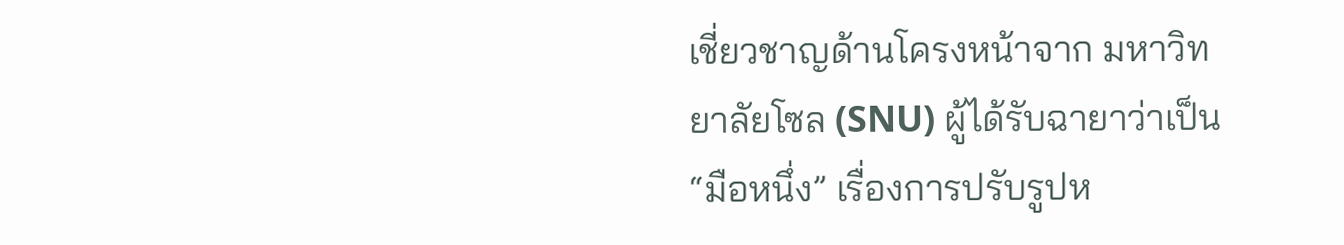เชี่ยวชาญด้านโครงหน้าจาก มหาวิทยาลัยโซล (SNU) ผู้ได้รับฉายาว่าเป็น “มือหนึ่ง” เรื่องการปรับรูปห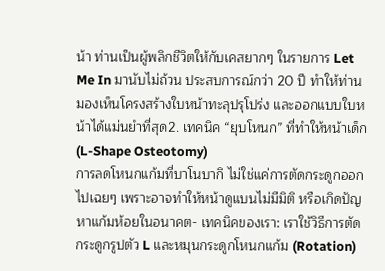น้า ท่านเป็นผู้พลิกชีวิตให้กับเคสยากๆ ในรายการ Let Me In มานับไม่ถ้วน ประสบการณ์กว่า 20 ปี ทำให้ท่านมองเห็นโครงสร้างใบหน้าทะลุปรุโปร่ง และออกแบบใบหน้าได้แม่นยำที่สุด2. เทคนิค “ยุบโหนก” ที่ทำให้หน้าเด็ก (L-Shape Osteotomy)
การลดโหนกแก้มที่บาโนบากิ ไม่ใช่แค่การตัดกระดูกออกไปเฉยๆ เพราะอาจทำให้หน้าดูแบนไม่มีมิติ หรือเกิดปัญหาแก้มห้อยในอนาคต- เทคนิคของเรา: เราใช้วิธีการตัดกระดูกรูปตัว L และหมุนกระดูกโหนกแก้ม (Rotation)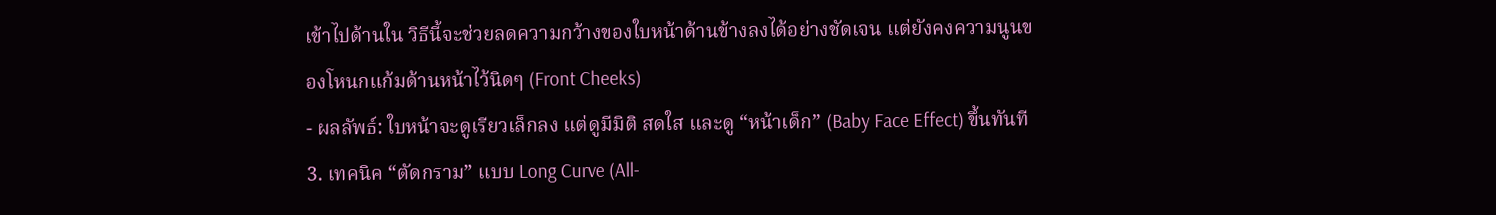เข้าไปด้านใน วิธีนี้จะช่วยลดความกว้างของใบหน้าด้านข้างลงได้อย่างชัดเจน แต่ยังคงความนูนของโหนกแก้มด้านหน้าไว้นิดๆ (Front Cheeks)
- ผลลัพธ์: ใบหน้าจะดูเรียวเล็กลง แต่ดูมีมิติ สดใส และดู “หน้าเด็ก” (Baby Face Effect) ขึ้นทันที
3. เทคนิค “ตัดกราม” แบบ Long Curve (All-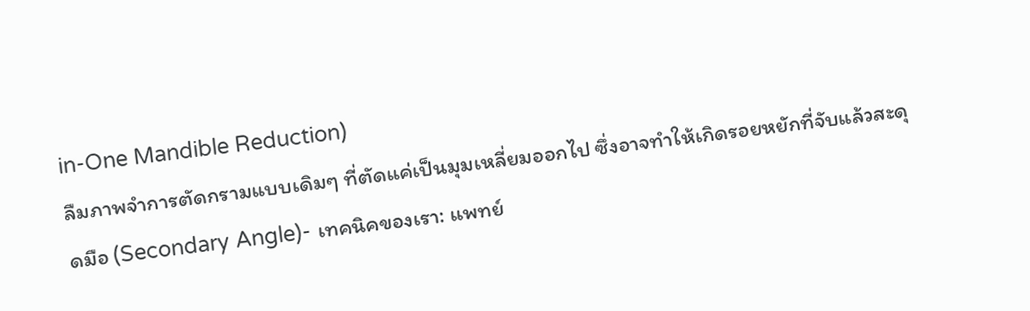in-One Mandible Reduction)
ลืมภาพจำการตัดกรามแบบเดิมๆ ที่ตัดแค่เป็นมุมเหลี่ยมออกไป ซึ่งอาจทำให้เกิดรอยหยักที่จับแล้วสะดุดมือ (Secondary Angle)- เทคนิคของเรา: แพทย์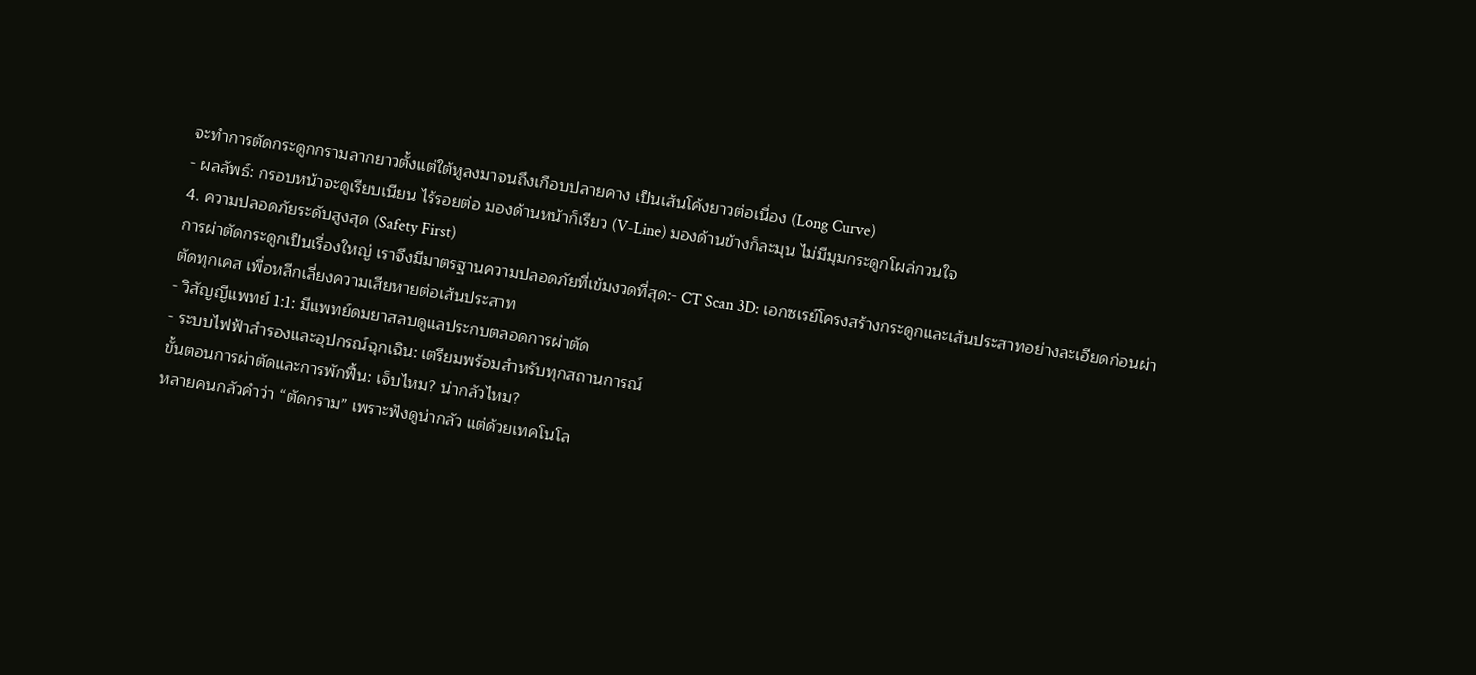จะทำการตัดกระดูกกรามลากยาวตั้งแต่ใต้หูลงมาจนถึงเกือบปลายคาง เป็นเส้นโค้งยาวต่อเนื่อง (Long Curve)
- ผลลัพธ์: กรอบหน้าจะดูเรียบเนียน ไร้รอยต่อ มองด้านหน้าก็เรียว (V-Line) มองด้านข้างก็ละมุน ไม่มีมุมกระดูกโผล่กวนใจ
4. ความปลอดภัยระดับสูงสุด (Safety First)
การผ่าตัดกระดูกเป็นเรื่องใหญ่ เราจึงมีมาตรฐานความปลอดภัยที่เข้มงวดที่สุด:- CT Scan 3D: เอกซเรย์โครงสร้างกระดูกและเส้นประสาทอย่างละเอียดก่อนผ่าตัดทุกเคส เพื่อหลีกเลี่ยงความเสียหายต่อเส้นประสาท
- วิสัญญีแพทย์ 1:1: มีแพทย์ดมยาสลบดูแลประกบตลอดการผ่าตัด
- ระบบไฟฟ้าสำรองและอุปกรณ์ฉุกเฉิน: เตรียมพร้อมสำหรับทุกสถานการณ์
ขั้นตอนการผ่าตัดและการพักฟื้น: เจ็บไหม? น่ากลัวไหม?
หลายคนกลัวคำว่า “ตัดกราม” เพราะฟังดูน่ากลัว แต่ด้วยเทคโนโล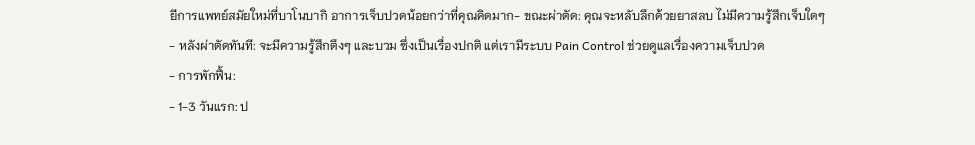ยีการแพทย์สมัยใหม่ที่บาโนบากิ อาการเจ็บปวดน้อยกว่าที่คุณคิดมาก- ขณะผ่าตัด: คุณจะหลับลึกด้วยยาสลบ ไม่มีความรู้สึกเจ็บใดๆ
- หลังผ่าตัดทันที: จะมีความรู้สึกตึงๆ และบวม ซึ่งเป็นเรื่องปกติ แต่เรามีระบบ Pain Control ช่วยดูแลเรื่องความเจ็บปวด
- การพักฟื้น:
- 1-3 วันแรก: ป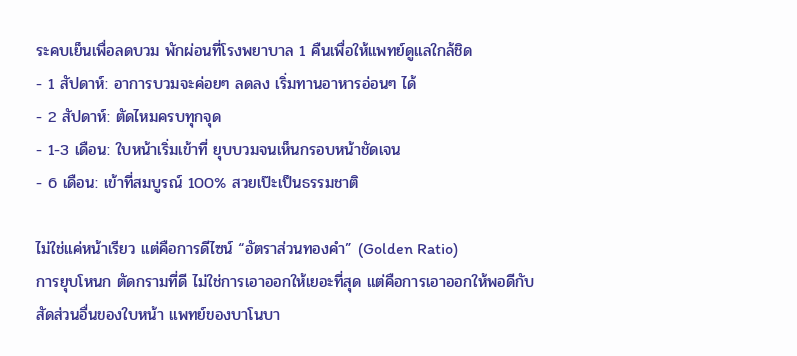ระคบเย็นเพื่อลดบวม พักผ่อนที่โรงพยาบาล 1 คืนเพื่อให้แพทย์ดูแลใกล้ชิด
- 1 สัปดาห์: อาการบวมจะค่อยๆ ลดลง เริ่มทานอาหารอ่อนๆ ได้
- 2 สัปดาห์: ตัดไหมครบทุกจุด
- 1-3 เดือน: ใบหน้าเริ่มเข้าที่ ยุบบวมจนเห็นกรอบหน้าชัดเจน
- 6 เดือน: เข้าที่สมบูรณ์ 100% สวยเป๊ะเป็นธรรมชาติ

ไม่ใช่แค่หน้าเรียว แต่คือการดีไซน์ “อัตราส่วนทองคำ” (Golden Ratio)
การยุบโหนก ตัดกรามที่ดี ไม่ใช่การเอาออกให้เยอะที่สุด แต่คือการเอาออกให้พอดีกับสัดส่วนอื่นของใบหน้า แพทย์ของบาโนบา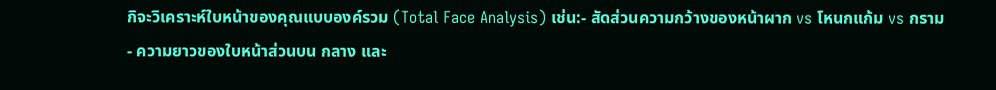กิจะวิเคราะห์ใบหน้าของคุณแบบองค์รวม (Total Face Analysis) เช่น:- สัดส่วนความกว้างของหน้าผาก vs โหนกแก้ม vs กราม
- ความยาวของใบหน้าส่วนบน กลาง และ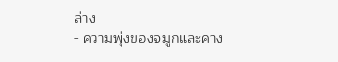ล่าง
- ความพุ่งของจมูกและคาง